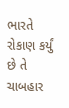ભારતે રોકાણ કર્યું છે તે ચાબહાર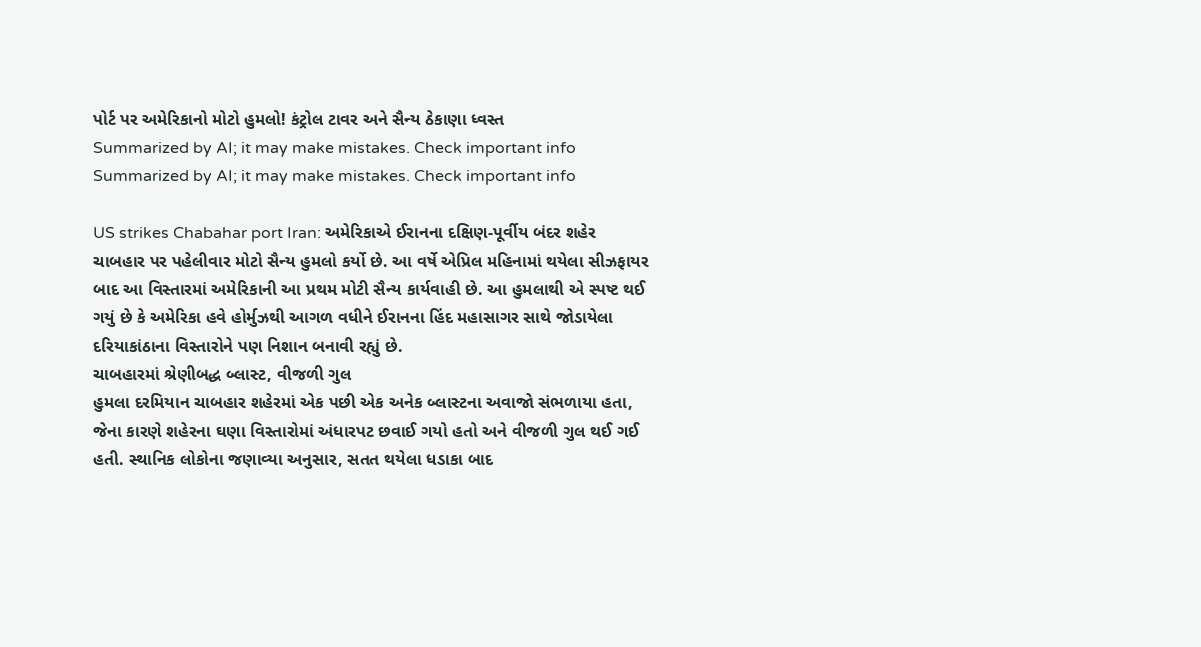પોર્ટ પર અમેરિકાનો મોટો હુમલો! કંટ્રોલ ટાવર અને સૈન્ય ઠેકાણા ધ્વસ્ત
Summarized by AI; it may make mistakes. Check important info
Summarized by AI; it may make mistakes. Check important info

US strikes Chabahar port Iran: અમેરિકાએ ઈરાનના દક્ષિણ-પૂર્વીય બંદર શહેર ચાબહાર પર પહેલીવાર મોટો સૈન્ય હુમલો કર્યો છે. આ વર્ષે એપ્રિલ મહિનામાં થયેલા સીઝફાયર બાદ આ વિસ્તારમાં અમેરિકાની આ પ્રથમ મોટી સૈન્ય કાર્યવાહી છે. આ હુમલાથી એ સ્પષ્ટ થઈ ગયું છે કે અમેરિકા હવે હોર્મુઝથી આગળ વધીને ઈરાનના હિંદ મહાસાગર સાથે જોડાયેલા દરિયાકાંઠાના વિસ્તારોને પણ નિશાન બનાવી રહ્યું છે.
ચાબહારમાં શ્રેણીબદ્ધ બ્લાસ્ટ, વીજળી ગુલ
હુમલા દરમિયાન ચાબહાર શહેરમાં એક પછી એક અનેક બ્લાસ્ટના અવાજો સંભળાયા હતા, જેના કારણે શહેરના ઘણા વિસ્તારોમાં અંધારપટ છવાઈ ગયો હતો અને વીજળી ગુલ થઈ ગઈ હતી. સ્થાનિક લોકોના જણાવ્યા અનુસાર, સતત થયેલા ધડાકા બાદ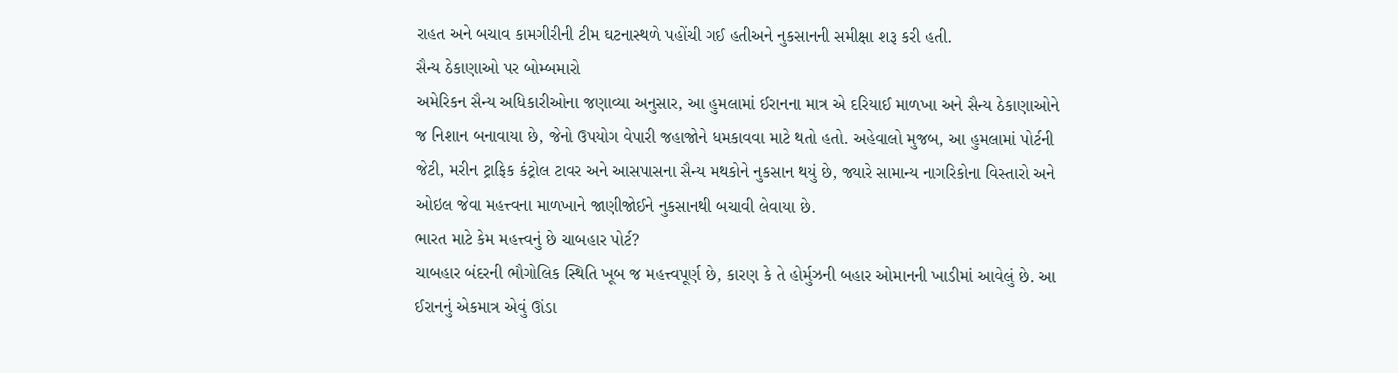રાહત અને બચાવ કામગીરીની ટીમ ઘટનાસ્થળે પહોંચી ગઈ હતીઅને નુકસાનની સમીક્ષા શરૂ કરી હતી.
સૈન્ય ઠેકાણાઓ પર બોમ્બમારો
અમેરિકન સૈન્ય અધિકારીઓના જણાવ્યા અનુસાર, આ હુમલામાં ઈરાનના માત્ર એ દરિયાઈ માળખા અને સૈન્ય ઠેકાણાઓને જ નિશાન બનાવાયા છે, જેનો ઉપયોગ વેપારી જહાજોને ધમકાવવા માટે થતો હતો. અહેવાલો મુજબ, આ હુમલામાં પોર્ટની જેટી, મરીન ટ્રાફિક કંટ્રોલ ટાવર અને આસપાસના સૈન્ય મથકોને નુકસાન થયું છે, જ્યારે સામાન્ય નાગરિકોના વિસ્તારો અને ઓઇલ જેવા મહત્ત્વના માળખાને જાણીજોઈને નુકસાનથી બચાવી લેવાયા છે.
ભારત માટે કેમ મહત્ત્વનું છે ચાબહાર પોર્ટ?
ચાબહાર બંદરની ભૌગોલિક સ્થિતિ ખૂબ જ મહત્ત્વપૂર્ણ છે, કારણ કે તે હોર્મુઝની બહાર ઓમાનની ખાડીમાં આવેલું છે. આ ઈરાનનું એકમાત્ર એવું ઊંડા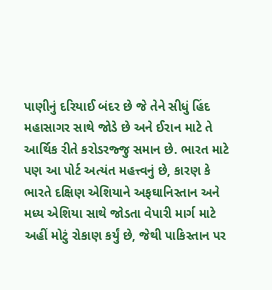પાણીનું દરિયાઈ બંદર છે જે તેને સીધું હિંદ મહાસાગર સાથે જોડે છે અને ઈરાન માટે તે આર્થિક રીતે કરોડરજ્જુ સમાન છે. ભારત માટે પણ આ પોર્ટ અત્યંત મહત્ત્વનું છે, કારણ કે ભારતે દક્ષિણ એશિયાને અફઘાનિસ્તાન અને મધ્ય એશિયા સાથે જોડતા વેપારી માર્ગ માટે અહીં મોટું રોકાણ કર્યું છે, જેથી પાકિસ્તાન પર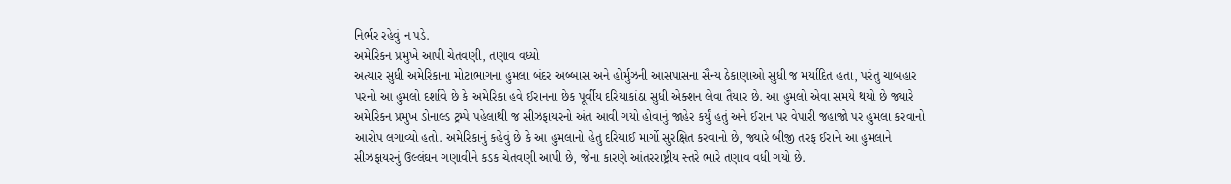નિર્ભર રહેવું ન પડે.
અમેરિકન પ્રમુખે આપી ચેતવણી, તણાવ વધ્યો
અત્યાર સુધી અમેરિકાના મોટાભાગના હુમલા બંદર અબ્બાસ અને હોર્મુઝની આસપાસના સૈન્ય ઠેકાણાઓ સુધી જ મર્યાદિત હતા, પરંતુ ચાબહાર પરનો આ હુમલો દર્શાવે છે કે અમેરિકા હવે ઈરાનના છેક પૂર્વીય દરિયાકાંઠા સુધી એક્શન લેવા તૈયાર છે. આ હુમલો એવા સમયે થયો છે જ્યારે અમેરિકન પ્રમુખ ડોનાલ્ડ ટ્રમ્પે પહેલાથી જ સીઝફાયરનો અંત આવી ગયો હોવાનું જાહેર કર્યું હતું અને ઈરાન પર વેપારી જહાજો પર હુમલા કરવાનો આરોપ લગાવ્યો હતો. અમેરિકાનું કહેવું છે કે આ હુમલાનો હેતુ દરિયાઈ માર્ગો સુરક્ષિત કરવાનો છે, જ્યારે બીજી તરફ ઈરાને આ હુમલાને સીઝફાયરનું ઉલ્લંઘન ગણાવીને કડક ચેતવણી આપી છે, જેના કારણે આંતરરાષ્ટ્રીય સ્તરે ભારે તણાવ વધી ગયો છે.